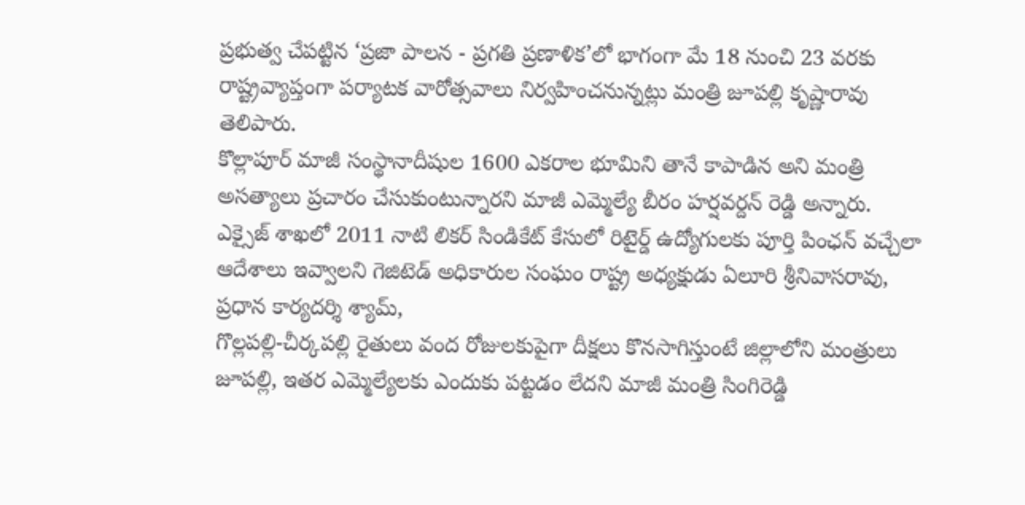ప్రభుత్వ చేపట్టిన ‘ప్రజా పాలన - ప్రగతి ప్రణాళిక’లో భాగంగా మే 18 నుంచి 23 వరకు రాష్ట్రవ్యాప్తంగా పర్యాటక వారోత్సవాలు నిర్వహించనున్నట్లు మంత్రి జూపల్లి కృష్ణారావు తెలిపారు.
కొల్లాపూర్ మాజీ సంస్థానాదీషుల 1600 ఎకరాల భూమిని తానే కాపాడిన అని మంత్రి అసత్యాలు ప్రచారం చేసుకుంటున్నారని మాజీ ఎమ్మెల్యే బీరం హర్షవర్దన్ రెడ్డి అన్నారు.
ఎక్సైజ్ శాఖలో 2011 నాటి లికర్ సిండికేట్ కేసులో రిటైర్డ్ ఉద్యోగులకు పూర్తి పింఛన్ వచ్చేలా ఆదేశాలు ఇవ్వాలని గెజిటెడ్ అధికారుల సంఘం రాష్ట్ర అధ్యక్షుడు ఏలూరి శ్రీనివాసరావు, ప్రధాన కార్యదర్శి శ్యామ్,
గొల్లపల్లి-చీర్కపల్లి రైతులు వంద రోజులకుపైగా దీక్షలు కొనసాగిస్తుంటే జిల్లాలోని మంత్రులు జూపల్లి, ఇతర ఎమ్మెల్యేలకు ఎందుకు పట్టడం లేదని మాజీ మంత్రి సింగిరెడ్డి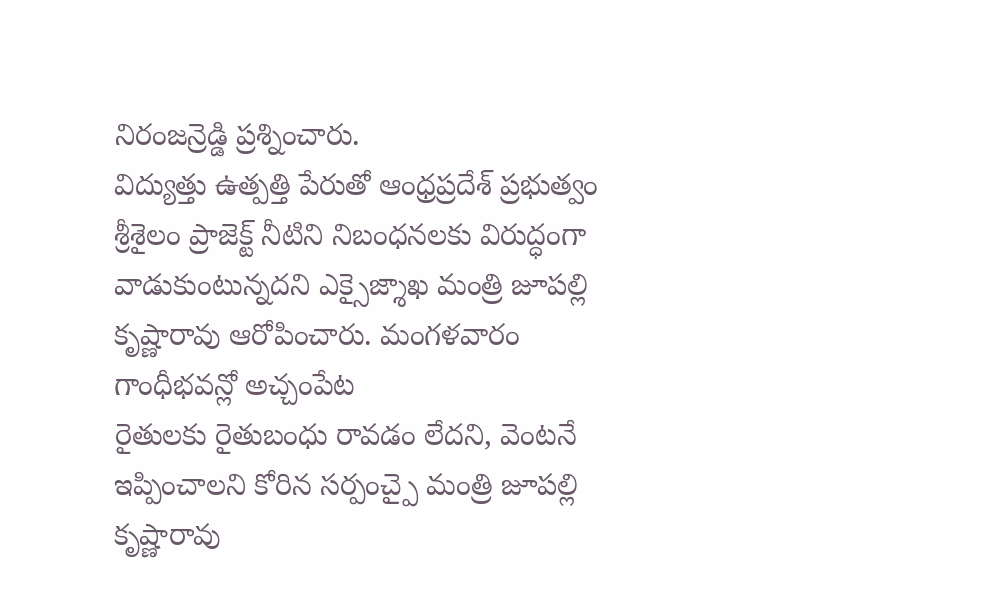నిరంజన్రెడ్డి ప్రశ్నించారు.
విద్యుత్తు ఉత్పత్తి పేరుతో ఆంధ్రప్రదేశ్ ప్రభుత్వం శ్రీశైలం ప్రాజెక్ట్ నీటిని నిబంధనలకు విరుద్ధంగా వాడుకుంటున్నదని ఎక్సైజ్శాఖ మంత్రి జూపల్లి కృష్ణారావు ఆరోపించారు. మంగళవారం గాంధీభవన్లో అచ్చంపేట
రైతులకు రైతుబంధు రావడం లేదని, వెంటనే ఇప్పించాలని కోరిన సర్పంచ్పై మంత్రి జూపల్లి కృష్ణారావు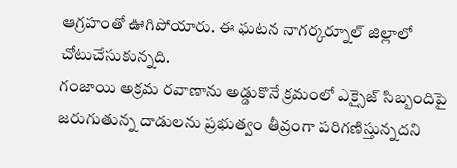ఆగ్రహంతో ఊగిపోయారు. ఈ ఘటన నాగర్కర్నూల్ జిల్లాలో చోటుచేసుకున్నది.
గంజాయి అక్రమ రవాణాను అడ్డుకొనే క్రమంలో ఎక్సైజ్ సిబ్బందిపై జరుగుతున్న దాడులను ప్రభుత్వం తీవ్రంగా పరిగణిస్తున్నదని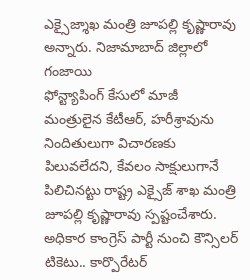ఎక్సైజ్శాఖ మంత్రి జూపల్లి కృష్ణారావు అన్నారు. నిజామాబాద్ జిల్లాలో గంజాయి
ఫోన్ట్యాపింగ్ కేసులో మాజీ మంత్రులైన కేటీఆర్, హరీశ్రావును నిందితులుగా విచారణకు పిలువలేదని, కేవలం సాక్షులుగానే పిలిచినట్టు రాష్ట్ర ఎక్సైజ్ శాఖ మంత్రి జూపల్లి కృష్ణారావు స్పష్టంచేశారు.
అధికార కాంగ్రెస్ పార్టీ నుంచి కౌన్సిలర్ టికెటు.. కార్పొరేటర్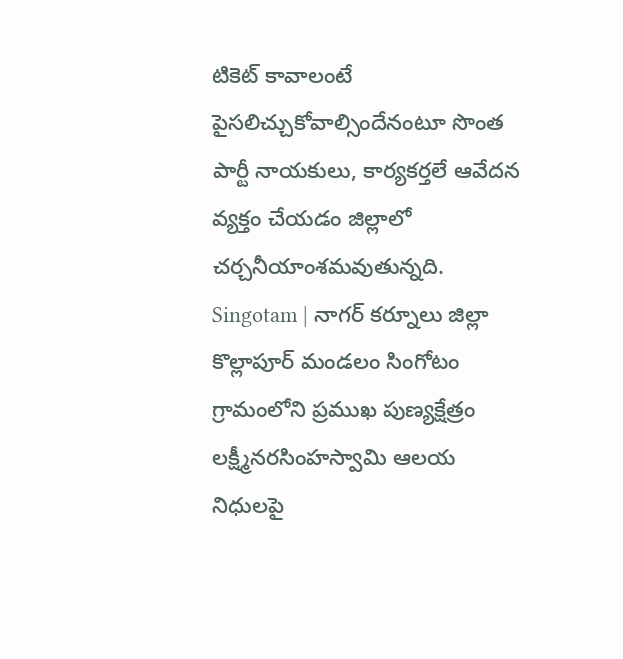టికెట్ కావాలంటే పైసలిచ్చుకోవాల్సిందేనంటూ సొంత పార్టీ నాయకులు, కార్యకర్తలే ఆవేదన వ్యక్తం చేయడం జిల్లాలో చర్చనీయాంశమవుతున్నది.
Singotam | నాగర్ కర్నూలు జిల్లా కొల్లాపూర్ మండలం సింగోటం గ్రామంలోని ప్రముఖ పుణ్యక్షేత్రం లక్ష్మీనరసింహస్వామి ఆలయ నిధులపై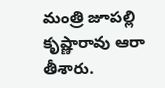మంత్రి జూపల్లి కృష్ణారావు ఆరా తీశారు.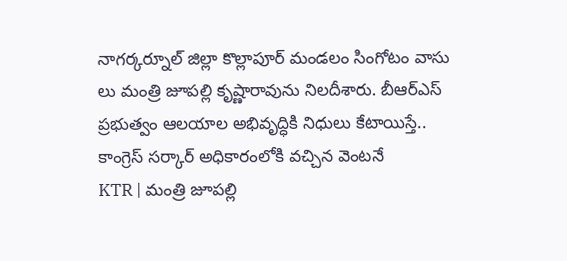నాగర్కర్నూల్ జిల్లా కొల్లాపూర్ మండలం సింగోటం వాసు లు మంత్రి జూపల్లి కృష్ణారావును నిలదీశారు. బీఆర్ఎస్ ప్రభుత్వం ఆలయాల అభివృద్ధికి నిధులు కేటాయిస్తే.. కాంగ్రెస్ సర్కార్ అధికారంలోకి వచ్చిన వెంటనే
KTR | మంత్రి జూపల్లి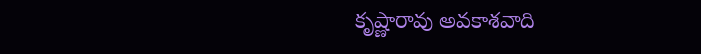కృష్ణారావు అవకాశవాది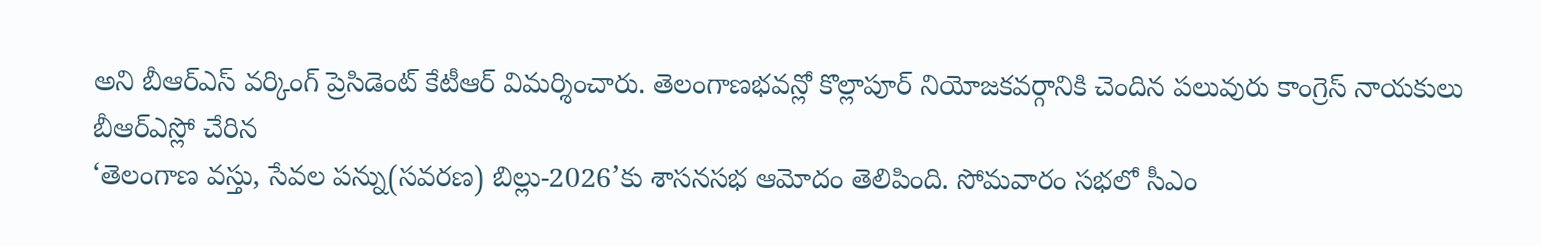అని బీఆర్ఎస్ వర్కింగ్ ప్రెసిడెంట్ కేటీఆర్ విమర్శించారు. తెలంగాణభవన్లో కొల్లాపూర్ నియోజకవర్గానికి చెందిన పలువురు కాంగ్రెస్ నాయకులు బీఆర్ఎస్లో చేరిన
‘తెలంగాణ వస్తు, సేవల పన్ను(సవరణ) బిల్లు-2026’కు శాసనసభ ఆమోదం తెలిపింది. సోమవారం సభలో సీఎం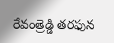రేవంత్రెడ్డి తరఫున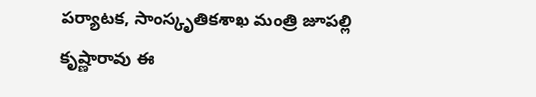పర్యాటక, సాంస్కృతికశాఖ మంత్రి జూపల్లి కృష్ణారావు ఈ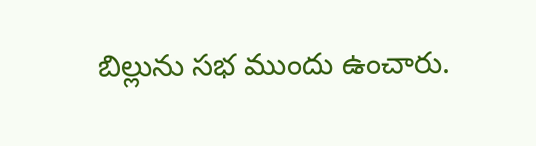బిల్లును సభ ముందు ఉంచారు.